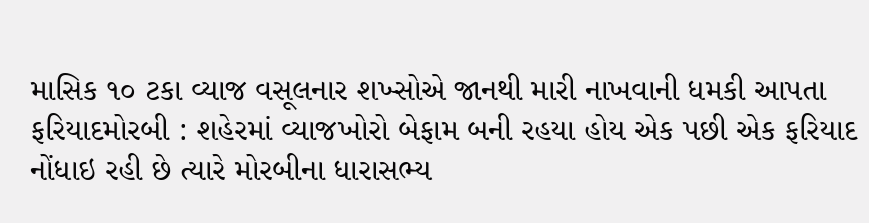માસિક ૧૦ ટકા વ્યાજ વસૂલનાર શખ્સોએ જાનથી મારી નાખવાની ધમકી આપતા ફરિયાદમોરબી : શહેરમાં વ્યાજખોરો બેફામ બની રહયા હોય એક પછી એક ફરિયાદ નોંધાઇ રહી છે ત્યારે મોરબીના ધારાસભ્ય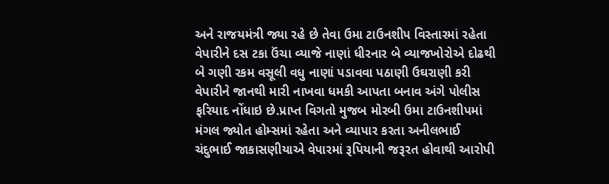અને રાજયમંત્રી જ્યા રહે છે તેવા ઉમા ટાઉનશીપ વિસ્તારમાં રહેતા વેપારીને દસ ટકા ઉંચા વ્યાજે નાણાં ધીરનાર બે વ્યાજખોરોએ દોઢથી બે ગણી રકમ વસૂલી વધુ નાણાં પડાવવા પઠાણી ઉઘરાણી કરી વેપારીને જાનથી મારી નાખવા ધમકી આપતા બનાવ અંગે પોલીસ ફરિયાદ નોંધાઇ છે.પ્રાપ્ત વિગતો મુજબ મોરબી ઉમા ટાઉનશીપમાં મંગલ જ્યોત હોમ્સમાં રહેતા અને વ્યાપાર કરતા અનીલભાઈ ચંદુભાઈ જાકાસણીયાએ વેપારમાં રૂપિયાની જરૂરત હોવાથી આરોપી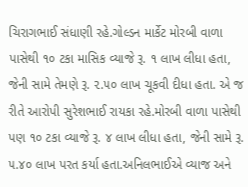ચિરાગભાઈ સંધાણી રહે.ગોલ્ડન માર્કેટ મોરબી વાળા પાસેથી ૧૦ ટકા માસિક વ્યાજે રૂ. ૧ લાખ લીધા હતા, જેની સામે તેમણે રૂ. ૨.૫૦ લાખ ચૂકવી દીધા હતા. એ જ રીતે આરોપી સુરેશભાઈ રાયકા રહે.મોરબી વાળા પાસેથી પણ ૧૦ ટકા વ્યાજે રૂ. ૪ લાખ લીધા હતા, જેની સામે રૂ. ૫.૪૦ લાખ પરત કર્યા હતા.અનિલભાઈએ વ્યાજ અને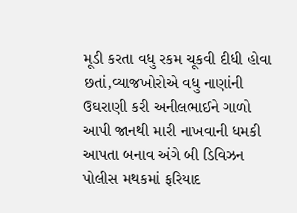મૂડી કરતા વધુ રકમ ચૂકવી દીધી હોવા છતાં,વ્યાજખોરોએ વધુ નાણાંની ઉઘરાણી કરી અનીલભાઈને ગાળો આપી જાનથી મારી નાખવાની ધમકી આપતા બનાવ અંગે બી ડિવિઝન પોલીસ મથકમાં ફરિયાદ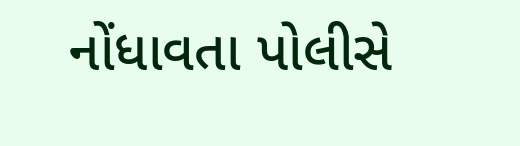નોંધાવતા પોલીસે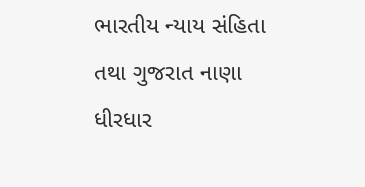ભારતીય ન્યાય સંહિતા તથા ગુજરાત નાણા ધીરધાર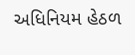અધિનિયમ હેઠળ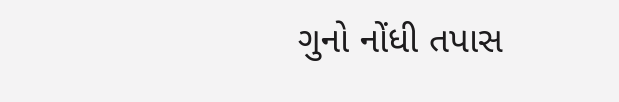ગુનો નોંધી તપાસ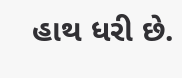હાથ ધરી છે.